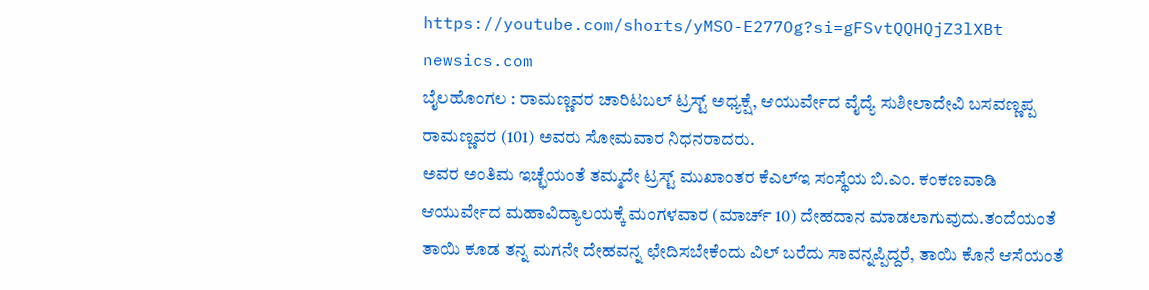https://youtube.com/shorts/yMSO-E277Og?si=gFSvtQQHQjZ3lXBt
newsics.com
ಬೈಲಹೊಂಗಲ : ರಾಮಣ್ಣವರ ಚಾರಿಟಬಲ್ ಟ್ರಸ್ಟ್ ಅಧ್ಯಕ್ಷೆ, ಆಯುರ್ವೇದ ವೈದ್ಯೆ ಸುಶೀಲಾದೇವಿ ಬಸವಣ್ಣಪ್ಪ ರಾಮಣ್ಣವರ (101) ಅವರು ಸೋಮವಾರ ನಿಧನರಾದರು.
ಅವರ ಅಂತಿಮ ಇಚ್ಛೆಯಂತೆ ತಮ್ಮದೇ ಟ್ರಸ್ಟ್ ಮುಖಾಂತರ ಕೆಎಲ್ಇ ಸಂಸ್ಥೆಯ ಬಿ.ಎಂ. ಕಂಕಣವಾಡಿ ಆಯುರ್ವೇದ ಮಹಾವಿದ್ಯಾಲಯಕ್ಕೆ ಮಂಗಳವಾರ (ಮಾರ್ಚ್ 10) ದೇಹದಾನ ಮಾಡಲಾಗುವುದು.ತಂದೆಯಂತೆ ತಾಯಿ ಕೂಡ ತನ್ನ ಮಗನೇ ದೇಹವನ್ನ ಛೇದಿಸಬೇಕೆಂದು ವಿಲ್ ಬರೆದು ಸಾವನ್ನಪ್ಪಿದ್ದರೆ, ತಾಯಿ ಕೊನೆ ಆಸೆಯಂತೆ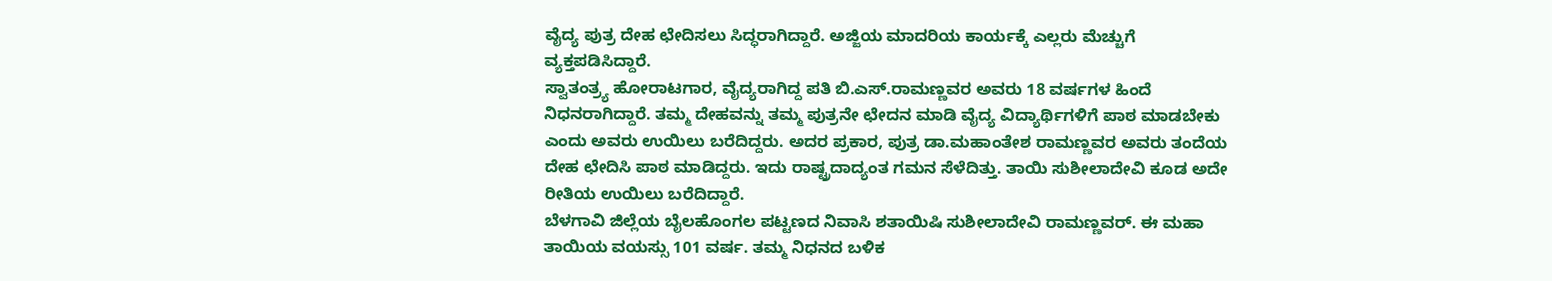ವೈದ್ಯ ಪುತ್ರ ದೇಹ ಛೇದಿಸಲು ಸಿದ್ಧರಾಗಿದ್ದಾರೆ. ಅಜ್ಜಿಯ ಮಾದರಿಯ ಕಾರ್ಯಕ್ಕೆ ಎಲ್ಲರು ಮೆಚ್ಚುಗೆ ವ್ಯಕ್ತಪಡಿಸಿದ್ದಾರೆ.
ಸ್ವಾತಂತ್ರ್ಯ ಹೋರಾಟಗಾರ, ವೈದ್ಯರಾಗಿದ್ದ ಪತಿ ಬಿ.ಎಸ್.ರಾಮಣ್ಣವರ ಅವರು 18 ವರ್ಷಗಳ ಹಿಂದೆ ನಿಧನರಾಗಿದ್ದಾರೆ. ತಮ್ಮ ದೇಹವನ್ನು ತಮ್ಮ ಪುತ್ರನೇ ಛೇದನ ಮಾಡಿ ವೈದ್ಯ ವಿದ್ಯಾರ್ಥಿಗಳಿಗೆ ಪಾಠ ಮಾಡಬೇಕು ಎಂದು ಅವರು ಉಯಿಲು ಬರೆದಿದ್ದರು. ಅದರ ಪ್ರಕಾರ, ಪುತ್ರ ಡಾ.ಮಹಾಂತೇಶ ರಾಮಣ್ಣವರ ಅವರು ತಂದೆಯ ದೇಹ ಛೇದಿಸಿ ಪಾಠ ಮಾಡಿದ್ದರು. ಇದು ರಾಷ್ಟ್ರದಾದ್ಯಂತ ಗಮನ ಸೆಳೆದಿತ್ತು. ತಾಯಿ ಸುಶೀಲಾದೇವಿ ಕೂಡ ಅದೇ ರೀತಿಯ ಉಯಿಲು ಬರೆದಿದ್ದಾರೆ.
ಬೆಳಗಾವಿ ಜಿಲ್ಲೆಯ ಬೈಲಹೊಂಗಲ ಪಟ್ಟಣದ ನಿವಾಸಿ ಶತಾಯಿಷಿ ಸುಶೀಲಾದೇವಿ ರಾಮಣ್ಣವರ್. ಈ ಮಹಾ ತಾಯಿಯ ವಯಸ್ಸು 101 ವರ್ಷ. ತಮ್ಮ ನಿಧನದ ಬಳಿಕ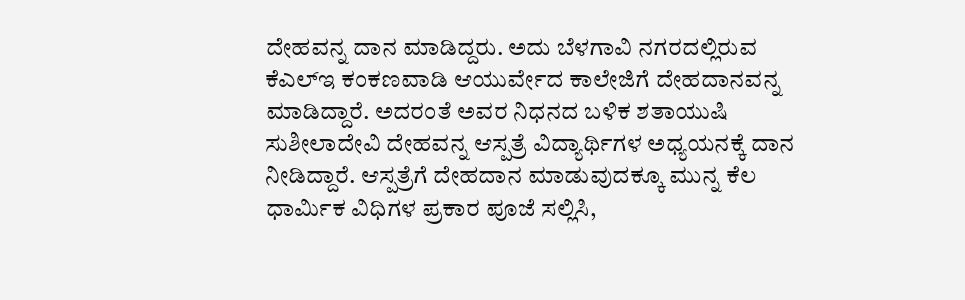ದೇಹವನ್ನ ದಾನ ಮಾಡಿದ್ದರು. ಅದು ಬೆಳಗಾವಿ ನಗರದಲ್ಲಿರುವ ಕೆಎಲ್ಇ ಕಂಕಣವಾಡಿ ಆಯುರ್ವೇದ ಕಾಲೇಜಿಗೆ ದೇಹದಾನವನ್ನ ಮಾಡಿದ್ದಾರೆ. ಅದರಂತೆ ಅವರ ನಿಧನದ ಬಳಿಕ ಶತಾಯುಷಿ ಸುಶೀಲಾದೇವಿ ದೇಹವನ್ನ ಆಸ್ಪತ್ರೆ ವಿದ್ಯಾರ್ಥಿಗಳ ಅಧ್ಯಯನಕ್ಕೆ ದಾನ ನೀಡಿದ್ದಾರೆ. ಆಸ್ಪತ್ರೆಗೆ ದೇಹದಾನ ಮಾಡುವುದಕ್ಕೂ ಮುನ್ನ ಕೆಲ ಧಾರ್ಮಿಕ ವಿಧಿಗಳ ಪ್ರಕಾರ ಪೂಜೆ ಸಲ್ಲಿಸಿ,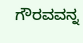ಗೌರವವನ್ನ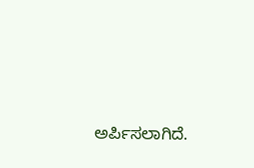ಅರ್ಪಿಸಲಾಗಿದೆ.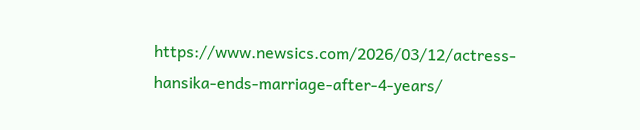https://www.newsics.com/2026/03/12/actress-hansika-ends-marriage-after-4-years/